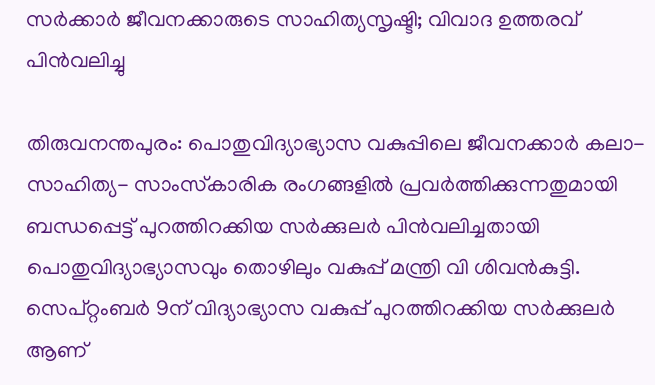സര്‍ക്കാര്‍ ജീവനക്കാരുടെ സാഹിത്യസൃഷ്ടി; വിവാദ ഉത്തരവ് പിന്‍വലിച്ചു

തിരുവനന്തപുരം: പൊതുവിദ്യാഭ്യാസ വകുപ്പിലെ ജീവനക്കാര്‍ കലാ- സാഹിത്യ- സാംസ്‌കാരിക രംഗങ്ങളില്‍ പ്രവര്‍ത്തിക്കുന്നതുമായി ബന്ധപ്പെട്ട് പുറത്തിറക്കിയ സര്‍ക്കുലര്‍ പിന്‍വലിച്ചതായി പൊതുവിദ്യാഭ്യാസവും തൊഴിലും വകുപ്പ് മന്ത്രി വി ശിവന്‍കുട്ടി. സെപ്റ്റംബര്‍ 9ന് വിദ്യാഭ്യാസ വകുപ്പ് പുറത്തിറക്കിയ സര്‍ക്കുലര്‍ ആണ്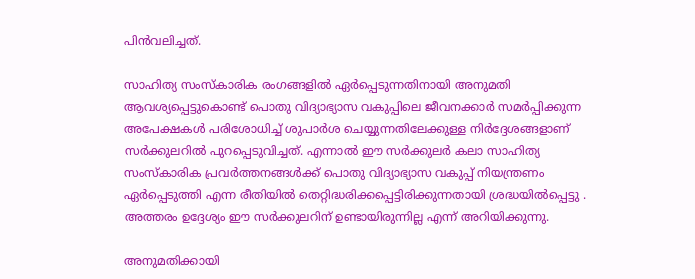പിന്‍വലിച്ചത്.

സാഹിത്യ സംസ്‌കാരിക രംഗങ്ങളില്‍ ഏര്‍പ്പെടുന്നതിനായി അനുമതി ആവശ്യപ്പെട്ടുകൊണ്ട് പൊതു വിദ്യാഭ്യാസ വകുപ്പിലെ ജീവനക്കാര്‍ സമര്‍പ്പിക്കുന്ന അപേക്ഷകള്‍ പരിശോധിച്ച് ശുപാര്‍ശ ചെയ്യുന്നതിലേക്കുള്ള നിര്‍ദ്ദേശങ്ങളാണ് സര്‍ക്കുലറില്‍ പുറപ്പെടുവിച്ചത്. എന്നാല്‍ ഈ സര്‍ക്കുലര്‍ കലാ സാഹിത്യ സംസ്‌കാരിക പ്രവര്‍ത്തനങ്ങള്‍ക്ക് പൊതു വിദ്യാഭ്യാസ വകുപ്പ് നിയന്ത്രണം ഏര്‍പ്പെടുത്തി എന്ന രീതിയില്‍ തെറ്റിദ്ധരിക്കപ്പെട്ടിരിക്കുന്നതായി ശ്രദ്ധയില്‍പ്പെട്ടു . അത്തരം ഉദ്ദേശ്യം ഈ സര്‍ക്കുലറിന് ഉണ്ടായിരുന്നില്ല എന്ന് അറിയിക്കുന്നു.

അനുമതിക്കായി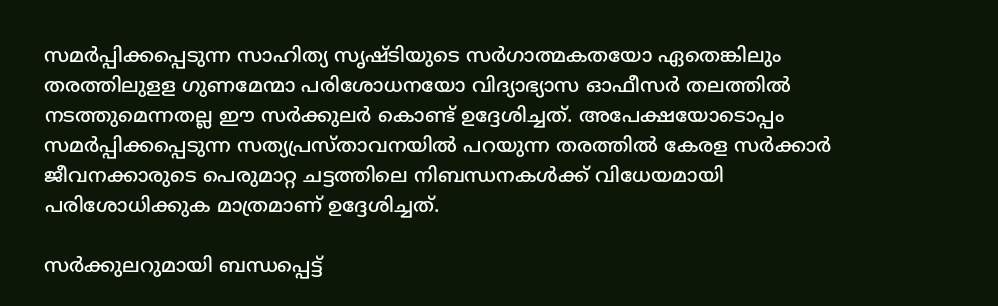സമര്‍പ്പിക്കപ്പെടുന്ന സാഹിത്യ സൃഷ്ടിയുടെ സര്‍ഗാത്മകതയോ ഏതെങ്കിലും തരത്തിലുളള ഗുണമേന്മാ പരിശോധനയോ വിദ്യാഭ്യാസ ഓഫീസര്‍ തലത്തില്‍ നടത്തുമെന്നതല്ല ഈ സര്‍ക്കുലര്‍ കൊണ്ട് ഉദ്ദേശിച്ചത്. അപേക്ഷയോടൊപ്പം സമര്‍പ്പിക്കപ്പെടുന്ന സത്യപ്രസ്താവനയില്‍ പറയുന്ന തരത്തില്‍ കേരള സര്‍ക്കാര്‍ ജീവനക്കാരുടെ പെരുമാറ്റ ചട്ടത്തിലെ നിബന്ധനകള്‍ക്ക് വിധേയമായി പരിശോധിക്കുക മാത്രമാണ് ഉദ്ദേശിച്ചത്.

സര്‍ക്കുലറുമായി ബന്ധപ്പെട്ട്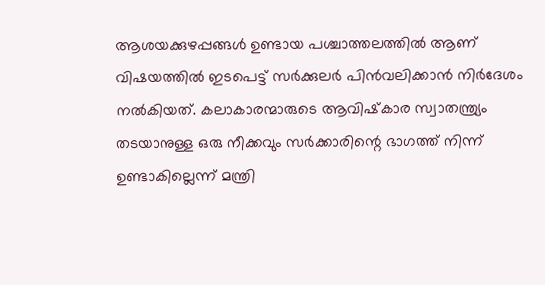ആശയക്കുഴപ്പങ്ങള്‍ ഉണ്ടായ പശ്ചാത്തലത്തില്‍ ആണ് വിഷയത്തില്‍ ഇടപെട്ട് സര്‍ക്കുലര്‍ പിന്‍വലിക്കാന്‍ നിര്‍ദേശം നല്‍കിയത്. കലാകാരന്മാരുടെ ആവിഷ്‌കാര സ്വാതന്ത്ര്യം തടയാനുള്ള ഒരു നീക്കവും സര്‍ക്കാരിന്റെ ഭാഗത്ത് നിന്ന് ഉണ്ടാകില്ലെന്ന് മന്ത്രി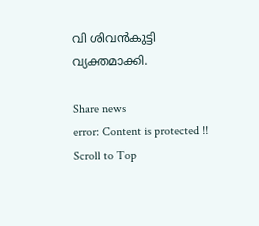വി ശിവന്‍കുട്ടി വ്യക്തമാക്കി.

Share news
error: Content is protected !!
Scroll to Top